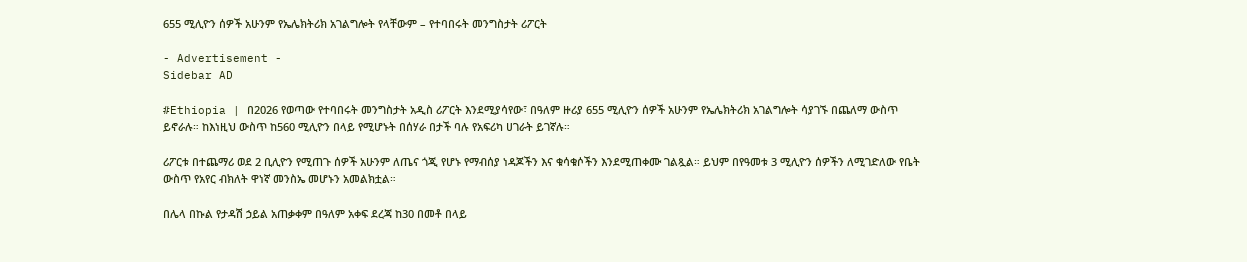655 ሚሊዮን ሰዎች አሁንም የኤሌክትሪክ አገልግሎት የላቸውም – የተባበሩት መንግስታት ሪፖርት

- Advertisement -
Sidebar AD

#Ethiopia | በ2026 የወጣው የተባበሩት መንግስታት አዲስ ሪፖርት እንደሚያሳየው፣ በዓለም ዙሪያ 655 ሚሊዮን ሰዎች አሁንም የኤሌክትሪክ አገልግሎት ሳያገኙ በጨለማ ውስጥ ይኖራሉ። ከእነዚህ ውስጥ ከ560 ሚሊዮን በላይ የሚሆኑት በሰሃራ በታች ባሉ የአፍሪካ ሀገራት ይገኛሉ።

ሪፖርቱ በተጨማሪ ወደ 2 ቢሊዮን የሚጠጉ ሰዎች አሁንም ለጤና ጎጂ የሆኑ የማብሰያ ነዳጆችን እና ቁሳቁሶችን እንደሚጠቀሙ ገልጿል። ይህም በየዓመቱ 3 ሚሊዮን ሰዎችን ለሚገድለው የቤት ውስጥ የአየር ብክለት ዋነኛ መንስኤ መሆኑን አመልክቷል።

በሌላ በኩል የታዳሽ ኃይል አጠቃቀም በዓለም አቀፍ ደረጃ ከ30 በመቶ በላይ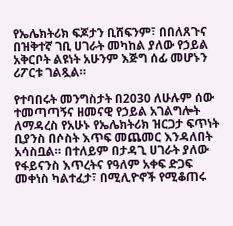የኤሌክትሪክ ፍጆታን ቢሸፍንም፣ በበለጸጉና በዝቅተኛ ገቢ ሀገራት መካከል ያለው የኃይል አቅርቦት ልዩነት አሁንም እጅግ ሰፊ መሆኑን ሪፖርቱ ገልጿል።

የተባበሩት መንግስታት በ2030 ለሁሉም ሰው ተመጣጣኝና ዘመናዊ የኃይል አገልግሎት ለማዳረስ የአሁኑ የኤሌክትሪክ ዝርጋታ ፍጥነት ቢያንስ በሶስት እጥፍ መጨመር እንዳለበት አሳስቧል። በተለይም በታዳጊ ሀገራት ያለው የፋይናንስ እጥረትና የዓለም አቀፍ ድጋፍ መቀነስ ካልተፈታ፣ በሚሊዮኖች የሚቆጠሩ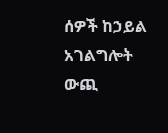ሰዎች ከኃይል አገልግሎት ውጪ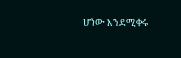ሆነው እንደሚቀሩ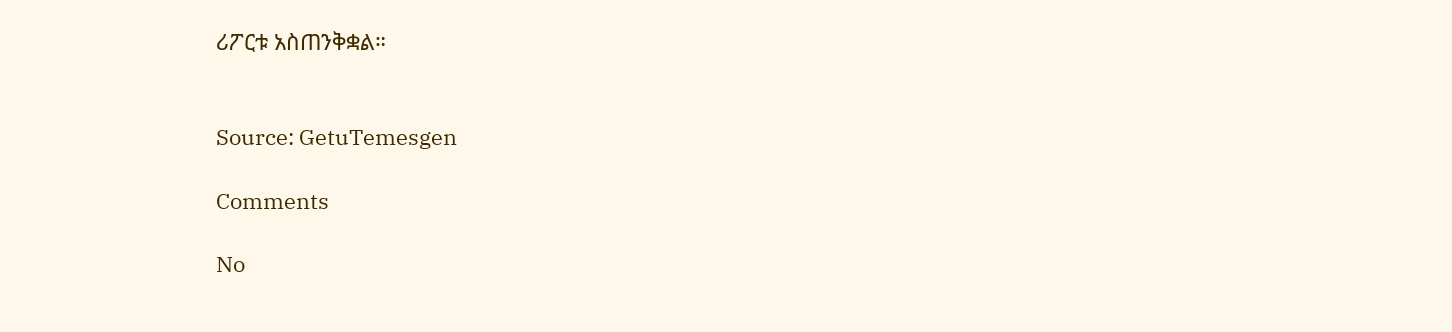ሪፖርቱ አስጠንቅቋል።


Source: GetuTemesgen

Comments

No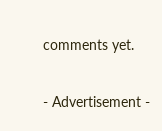comments yet.

- Advertisement -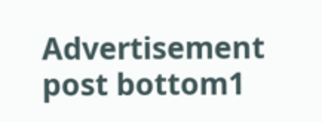Advertisement post bottom1